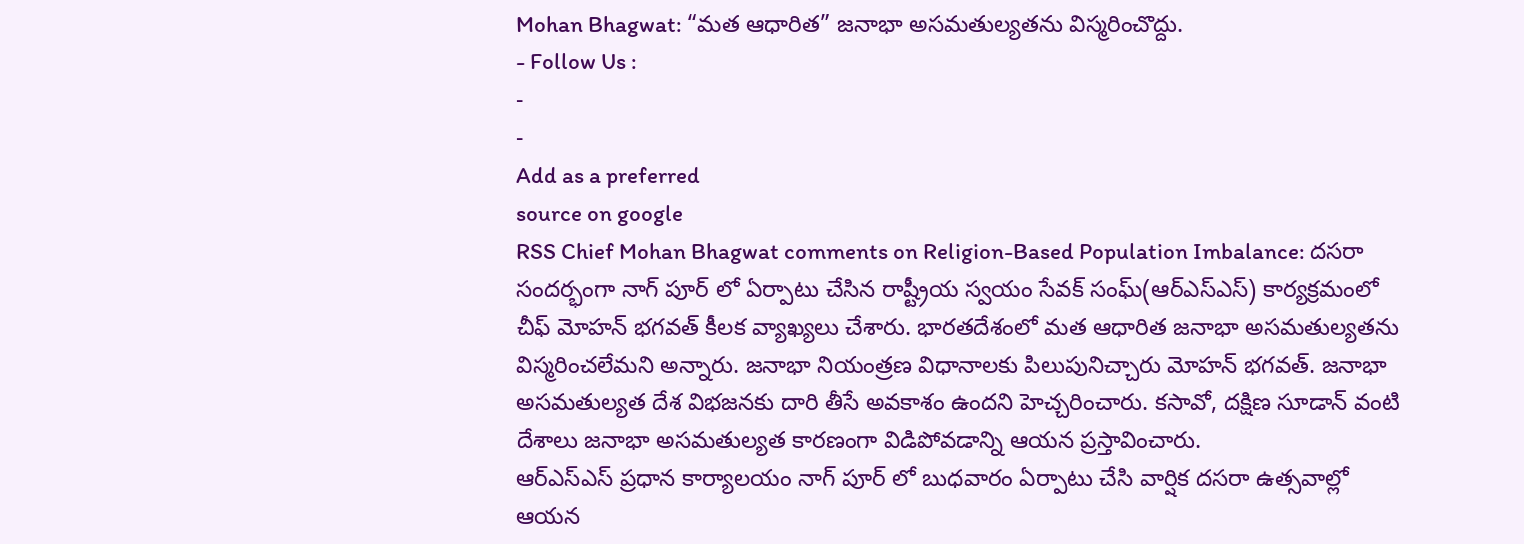Mohan Bhagwat: “మత ఆధారిత” జనాభా అసమతుల్యతను విస్మరించొద్దు.
- Follow Us :
-
-
Add as a preferred
source on google
RSS Chief Mohan Bhagwat comments on Religion-Based Population Imbalance: దసరా సందర్భంగా నాగ్ పూర్ లో ఏర్పాటు చేసిన రాష్ట్రీయ స్వయం సేవక్ సంఘ్(ఆర్ఎస్ఎస్) కార్యక్రమంలో చీఫ్ మోహన్ భగవత్ కీలక వ్యాఖ్యలు చేశారు. భారతదేశంలో మత ఆధారిత జనాభా అసమతుల్యతను విస్మరించలేమని అన్నారు. జనాభా నియంత్రణ విధానాలకు పిలుపునిచ్చారు మోహన్ భగవత్. జనాభా అసమతుల్యత దేశ విభజనకు దారి తీసే అవకాశం ఉందని హెచ్చరించారు. కసావో, దక్షిణ సూడాన్ వంటి దేశాలు జనాభా అసమతుల్యత కారణంగా విడిపోవడాన్ని ఆయన ప్రస్తావించారు.
ఆర్ఎస్ఎస్ ప్రధాన కార్యాలయం నాగ్ పూర్ లో బుధవారం ఏర్పాటు చేసి వార్షిక దసరా ఉత్సవాల్లో ఆయన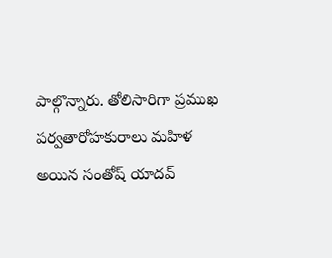పాల్గొన్నారు. తోలిసారిగా ప్రముఖ పర్వతారోహకురాలు మహిళ అయిన సంతోష్ యాదవ్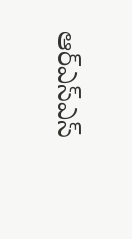ఆర్ఎస్ఎస్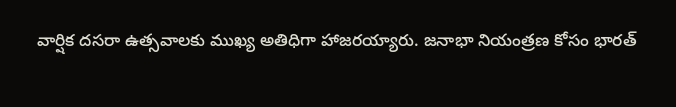వార్షిక దసరా ఉత్సవాలకు ముఖ్య అతిధిగా హాజరయ్యారు. జనాభా నియంత్రణ కోసం భారత్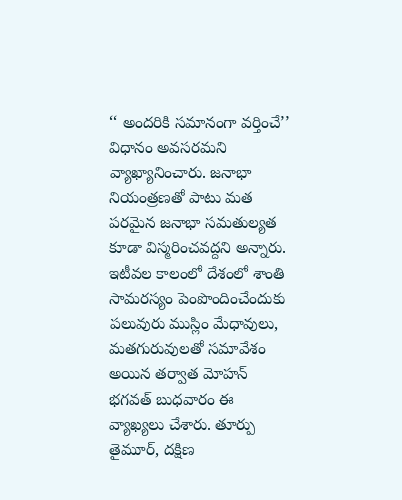‘‘ అందరికి సమానంగా వర్తించే’’ విధానం అవసరమని వ్యాఖ్యానించారు. జనాభా నియంత్రణతో పాటు మత పరమైన జనాభా సమతుల్యత కూడా విస్మరించవద్దని అన్నారు. ఇటీవల కాలంలో దేశంలో శాంతి సామరస్యం పెంపొందించేందుకు పలువురు ముస్లిం మేధావులు, మతగురువులతో సమావేశం అయిన తర్వాత మోహన్ భగవత్ బుధవారం ఈ వ్యాఖ్యలు చేశారు. తూర్పు తైమూర్, దక్షిణ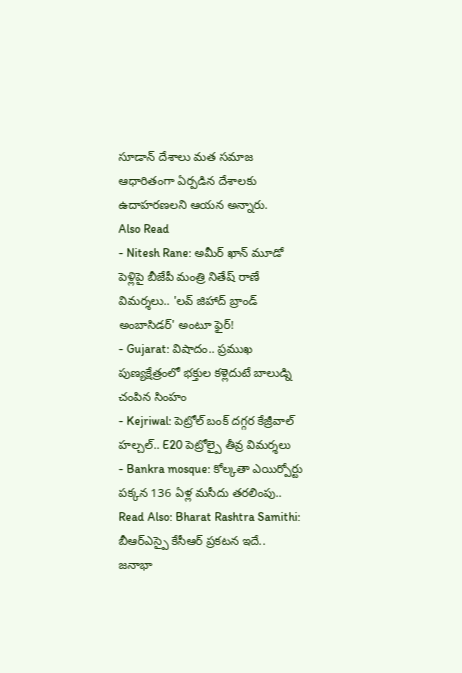సూడాన్ దేశాలు మత సమాజ ఆధారితంగా ఏర్పడిన దేశాలకు ఉదాహరణలని ఆయన అన్నారు.
Also Read
- Nitesh Rane: అమీర్ ఖాన్ మూడో పెళ్లిపై బీజేపీ మంత్రి నితేష్ రాణే విమర్శలు.. 'లవ్ జిహాద్ బ్రాండ్ అంబాసిడర్' అంటూ ఫైర్!
- Gujarat: విషాదం.. ప్రముఖ పుణ్యక్షేత్రంలో భక్తుల కళ్లెదుటే బాలుడ్ని చంపిన సింహం
- Kejriwal: పెట్రోల్ బంక్ దగ్గర కేజ్రీవాల్ హల్చల్.. E20 పెట్రోల్పై తీవ్ర విమర్శలు
- Bankra mosque: కోల్కతా ఎయిర్పోర్టు పక్కన 136 ఏళ్ల మసీదు తరలింపు..
Read Also: Bharat Rashtra Samithi: బీఆర్ఎస్పై కేసీఆర్ ప్రకటన ఇదే..
జనాభా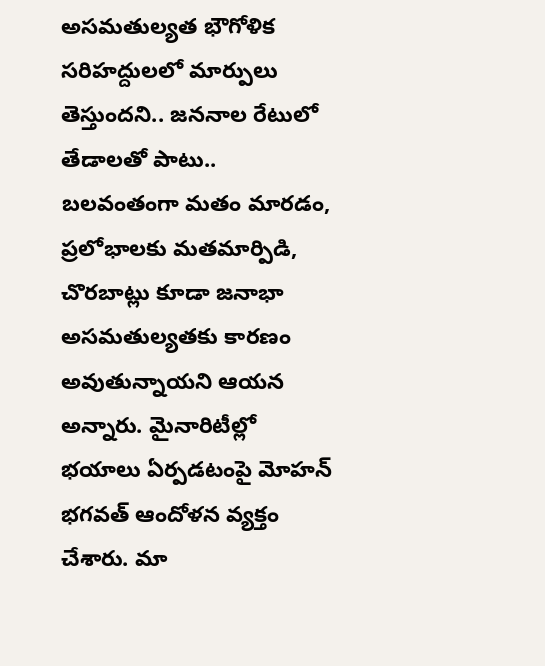అసమతుల్యత భౌగోళిక సరిహద్దులలో మార్పులు తెస్తుందని.. జననాల రేటులో తేడాలతో పాటు.. బలవంతంగా మతం మారడం, ప్రలోభాలకు మతమార్పిడి, చొరబాట్లు కూడా జనాభా అసమతుల్యతకు కారణం అవుతున్నాయని ఆయన అన్నారు. మైనారిటీల్లో భయాలు ఏర్పడటంపై మోహన్ భగవత్ ఆందోళన వ్యక్తం చేశారు. మా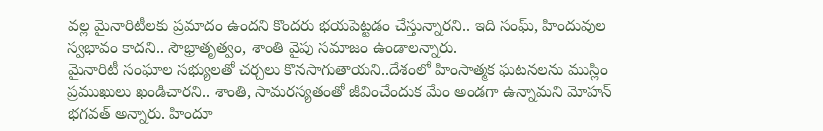వల్ల మైనారిటీలకు ప్రమాదం ఉందని కొందరు భయపెట్టడం చేస్తున్నారని.. ఇది సంఘ్, హిందువుల స్వభావం కాదని.. సౌభ్రాతృత్వం, శాంతి వైపు సమాజం ఉండాలన్నారు.
మైనారిటీ సంఘాల సభ్యులతో చర్చలు కొనసాగుతాయని..దేశంలో హింసాత్మక ఘటనలను ముస్లిం ప్రముఖులు ఖండిచారని.. శాంతి, సామరస్యతంతో జీవించేందుక మేం అండగా ఉన్నామని మోహన్ భగవత్ అన్నారు. హిందూ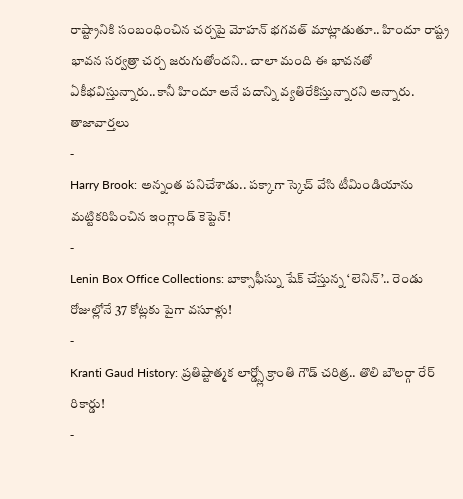రాష్ట్రానికి సంబంధించిన చర్చపై మోహన్ భగవత్ మాట్లాడుతూ.. హిందూ రాష్ట్ర భావన సర్వత్రా చర్చ జరుగుతోందని.. చాలా మంది ఈ భావనతో ఏకీభవిస్తున్నారు..కానీ హిందూ అనే పదాన్ని వ్యతిరేకిస్తున్నారని అన్నారు.
తాజావార్తలు
-
Harry Brook: అన్నంత పనిచేశాడు.. పక్కాగా స్కెచ్ వేసి టీమిండియాను మట్టికరిపించిన ఇంగ్లాండ్ కెప్టెన్!
-
Lenin Box Office Collections: బాక్సాఫీస్ను షేక్ చేస్తున్న ‘లెనిన్’.. రెండు రోజుల్లోనే 37 కోట్లకు పైగా వసూళ్లు!
-
Kranti Gaud History: ప్రతిష్టాత్మక లార్డ్స్లో క్రాంతి గౌడ్ చరిత్ర.. తొలి బౌలర్గా రేర్ రికార్డు!
-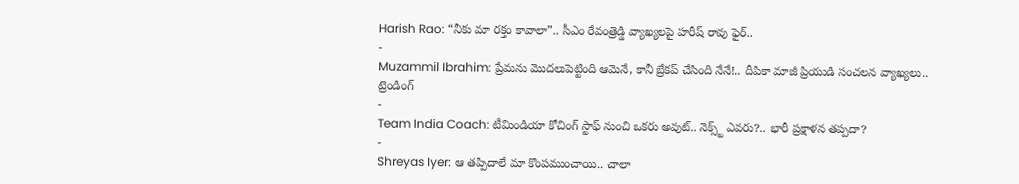Harish Rao: “నీకు మా రక్తం కావాలా”.. సీఎం రేవంత్రెడ్డి వ్యాఖ్యలపై హరీష్ రావు ఫైర్..
-
Muzammil Ibrahim: ప్రేమను మొదలుపెట్టింది ఆమెనే, కానీ బ్రేకప్ చేసింది నేనే!.. దీపికా మాజీ ప్రియుడి సంచలన వ్యాఖ్యలు..
ట్రెండింగ్
-
Team India Coach: టీమిండియా కోచింగ్ స్టాఫ్ నుంచి ఒకరు అవుట్.. నెక్స్ట్ ఎవరు?.. భారీ ప్రక్షాళన తప్పదా?
-
Shreyas Iyer: ఆ తప్పిదాలే మా కొంపముంచాయి.. చాలా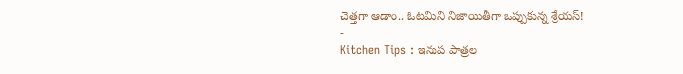చెత్తగా ఆడాం.. ఓటమిని నిజాయితీగా ఒప్పుకున్న శ్రేయస్!
-
Kitchen Tips : ఇనుప పాత్రల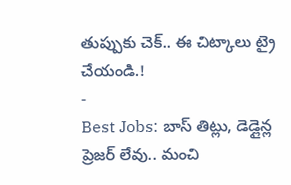తుప్పుకు చెక్.. ఈ చిట్కాలు ట్రై చేయండి.!
-
Best Jobs: బాస్ తిట్లు, డెడ్లైన్ల ప్రెజర్ లేవు.. మంచి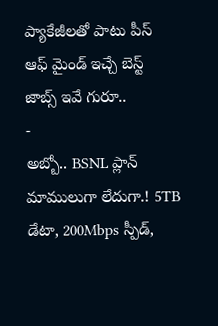ప్యాకేజీలతో పాటు పీస్ ఆఫ్ మైండ్ ఇచ్చే బెస్ట్ జాబ్స్ ఇవే గురూ..
-
అబ్బో.. BSNL ప్లాన్ మాములుగా లేదుగా.! 5TB డేటా, 200Mbps స్పీడ్,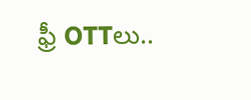ఫ్రీ OTTలు..